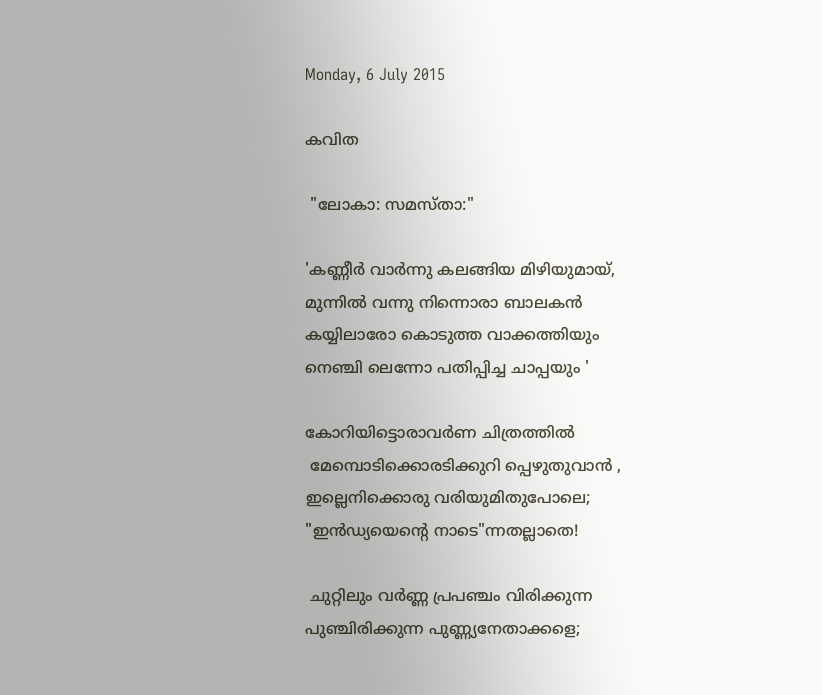Monday, 6 July 2015

കവിത

 "ലോകാ: സമസ്താ:"

'കണ്ണീര്‍ വാര്‍ന്നു കലങ്ങിയ മിഴിയുമായ്,
മുന്നില്‍ വന്നു നിന്നൊരാ ബാലകന്‍
കയ്യിലാരോ കൊടുത്ത വാക്കത്തിയും
നെഞ്ചി ലെന്നോ പതിപ്പിച്ച ചാപ്പയും '

കോറിയിട്ടൊരാവര്‍ണ ചിത്രത്തില്‍
 മേമ്പൊടിക്കൊരടിക്കുറി പ്പെഴുതുവാന്‍ ,
ഇല്ലെനിക്കൊരു വരിയുമിതുപോലെ;
"ഇന്‍ഡ്യയെന്‍റെ നാടെ"ന്നതല്ലാതെ!

 ചുറ്റിലും വര്‍ണ്ണ പ്രപഞ്ചം വിരിക്കുന്ന
പുഞ്ചിരിക്കുന്ന പുണ്ണ്യനേതാക്കളെ;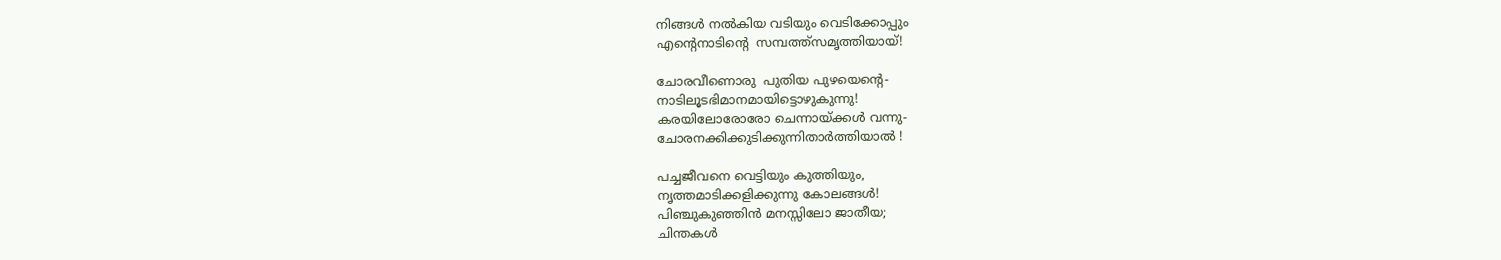നിങ്ങള്‍ നല്‍കിയ വടിയും വെടിക്കോപ്പും
എന്‍റെനാടിന്‍റെ  സമ്പത്ത്സമൃത്തിയായ്‌!

ചോരവീണൊരു  പുതിയ പുഴയെന്‍റെ-
നാടിലൂടഭിമാനമായിട്ടൊഴുകുന്നു!
കരയിലോരോരോ ചെന്നായ്ക്കള്‍ വന്നു-
ചോരനക്കിക്കുടിക്കുന്നിതാര്‍ത്തിയാല്‍ !

പച്ചജീവനെ വെട്ടിയും കുത്തിയും,
നൃത്തമാടിക്കളിക്കുന്നു കോലങ്ങള്‍!
പിഞ്ചുകുഞ്ഞിന്‍ മനസ്സിലോ ജാതീയ;
ചിന്തകള്‍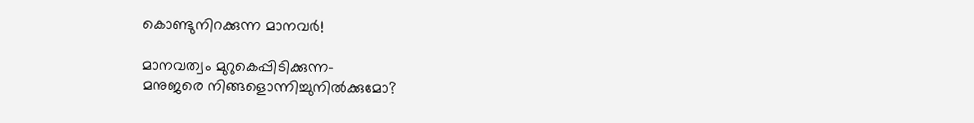കൊണ്ടുനിറക്കുന്ന മാനവര്‍!

മാനവത്വം മുറുകെപ്പിടിക്കുന്ന-
മനുജരെ നിങ്ങളൊന്നിച്ചുനില്‍ക്കുമോ?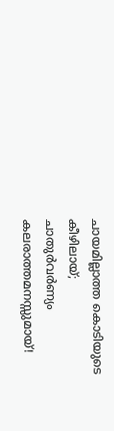ചായമില്ലാത്ത കൊടിയുടെ കീഴിലായ്‌;
ചാതുര്‍വര്‍ണ്യം കലരാത്തമനസ്സുമായ്‌!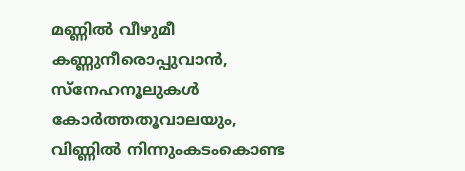മണ്ണില്‍ വീഴുമീ കണ്ണുനീരൊപ്പുവാന്‍,
സ്നേഹനൂലുകള്‍ കോര്‍ത്തതൂവാലയും,
വിണ്ണില്‍ നിന്നുംകടംകൊണ്ട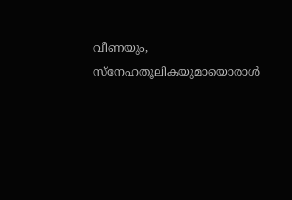വീണയും,
സ്നേഹതൂലികയുമായൊരാള്‍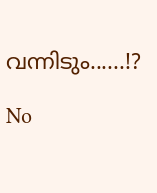വന്നിടും......!?

No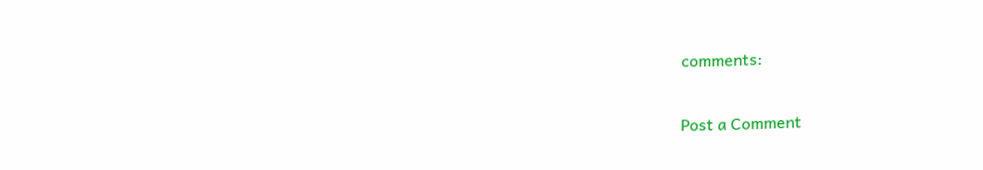comments:

Post a Comment